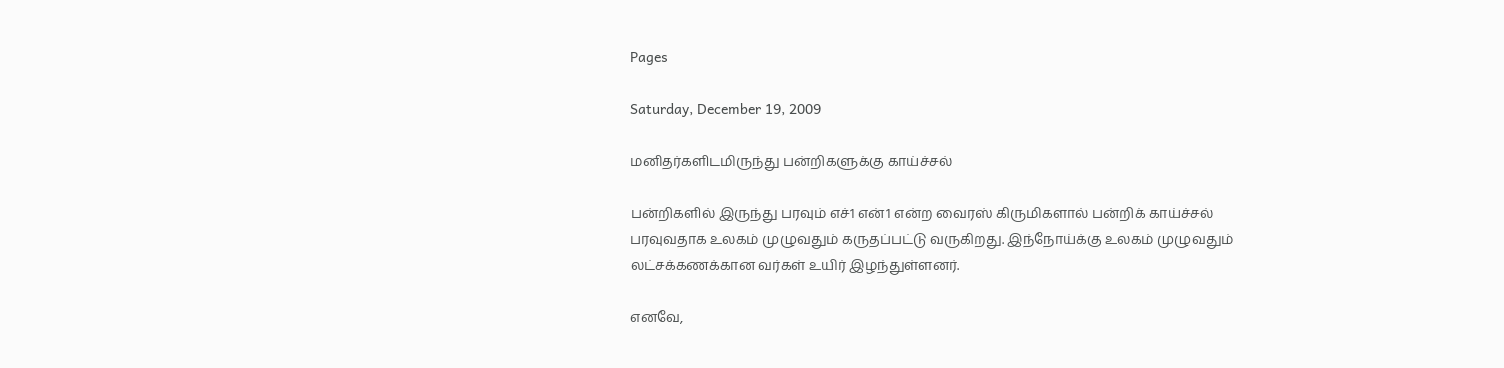Pages

Saturday, December 19, 2009

மனிதர்களிடமிருந்து பன்றிகளுக்கு காய்ச்சல்

பன்றிகளில் இருந்து பரவும் எச்1 என்1 என்ற வைரஸ் கிருமிகளால் பன்றிக் காய்ச்சல் பரவுவதாக உலகம் முழுவதும் கருதப்பட்டு வருகிறது. இந்நோய்க்கு உலகம் முழுவதும் லட்சக்கணக்கான வர்கள் உயிர் இழந்துள்ளனர்.

எனவே,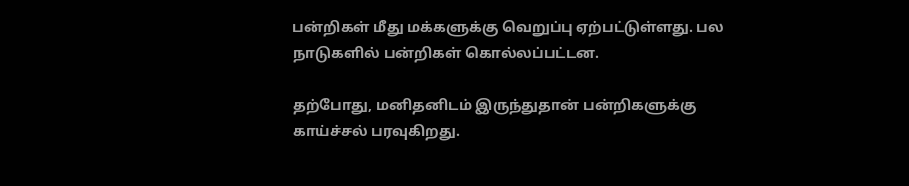பன்றிகள் மீது மக்களுக்கு வெறுப்பு ஏற்பட்டுள்ளது. பல நாடுகளில் பன்றிகள் கொல்லப்பட்டன.

தற்போது, மனிதனிடம் இருந்துதான் பன்றிகளுக்கு காய்ச்சல் பரவுகிறது.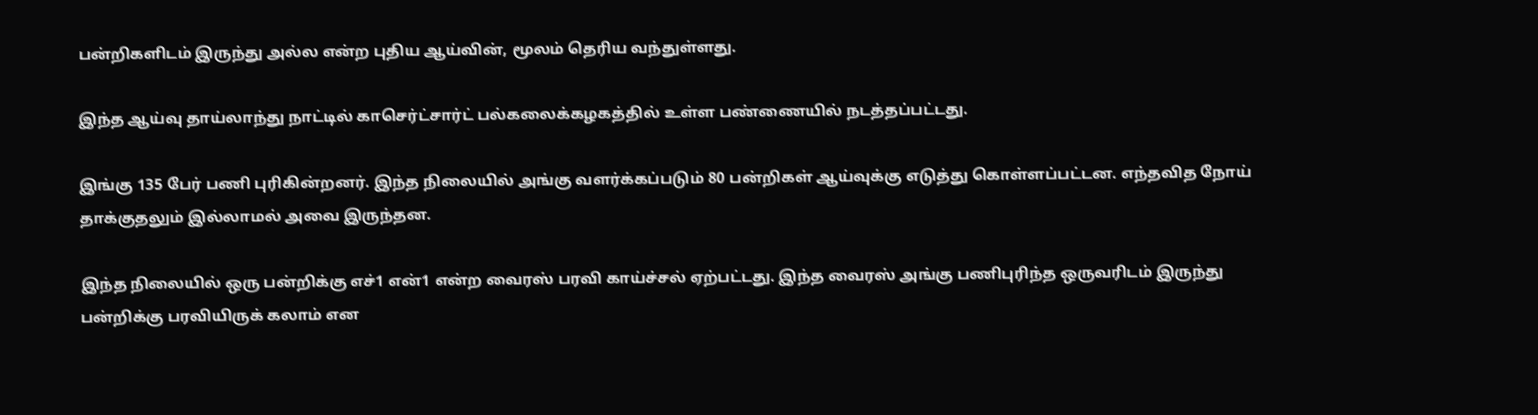பன்றிகளிடம் இருந்து அல்ல என்ற புதிய ஆய்வின், மூலம் தெரிய வந்துள்ளது.

இந்த ஆய்வு தாய்லாந்து நாட்டில் காசெர்ட்சார்ட் பல்கலைக்கழகத்தில் உள்ள பண்ணையில் நடத்தப்பட்டது.

இங்கு 135 பேர் பணி புரிகின்றனர். இந்த நிலையில் அங்கு வளர்க்கப்படும் 80 பன்றிகள் ஆய்வுக்கு எடுத்து கொள்ளப்பட்டன. எந்தவித நோய் தாக்குதலும் இல்லாமல் அவை இருந்தன.

இந்த நிலையில் ஒரு பன்றிக்கு எச்1 என்1 என்ற வைரஸ் பரவி காய்ச்சல் ஏற்பட்டது. இந்த வைரஸ் அங்கு பணிபுரிந்த ஒருவரிடம் இருந்து பன்றிக்கு பரவியிருக் கலாம் என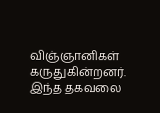விஞ்ஞானிகள் கருதுகின்றனர். இந்த தகவலை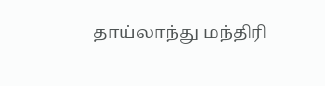தாய்லாந்து மந்திரி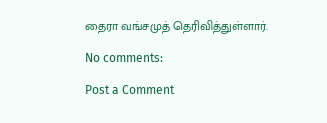தைரா வங்சமுத் தெரிவித்துள்ளார்.

No comments:

Post a Comment